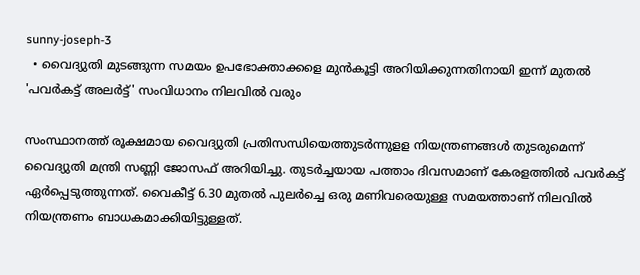sunny-joseph-3
  • വൈദ്യുതി മുടങ്ങുന്ന സമയം ഉപഭോക്താക്കളെ മുന്‍കൂട്ടി അറിയിക്കുന്നതിനായി ഇന്ന് മുതല്‍ 'പവര്‍കട്ട് അലര്‍ട്ട്' സംവിധാനം നിലവില്‍ വരും

സംസ്ഥാനത്ത് രൂക്ഷമായ വൈദ്യുതി പ്രതിസന്ധിയെത്തുടര്‍ന്നുളള നിയന്ത്രണങ്ങള്‍ തുടരുമെന്ന് വൈദ്യുതി മന്ത്രി സണ്ണി ജോസഫ് അറിയിച്ചു. തുടര്‍ച്ചയായ പത്താം ദിവസമാണ് കേരളത്തില്‍ പവര്‍കട്ട് ഏര്‍പ്പെടുത്തുന്നത്. വൈകീട്ട് 6.30 മുതല്‍ പുലര്‍ച്ചെ ഒരു മണിവരെയുള്ള സമയത്താണ് നിലവില്‍ നിയന്ത്രണം ബാധകമാക്കിയിട്ടുള്ളത്.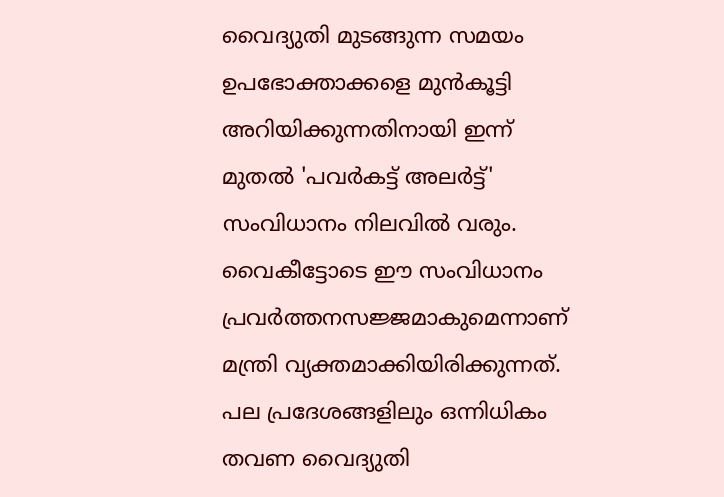വൈദ്യുതി മുടങ്ങുന്ന സമയം ഉപഭോക്താക്കളെ മുന്‍കൂട്ടി അറിയിക്കുന്നതിനായി ഇന്ന് മുതല്‍ 'പവര്‍കട്ട് അലര്‍ട്ട്' സംവിധാനം നിലവില്‍ വരും. വൈകീട്ടോടെ ഈ സംവിധാനം പ്രവര്‍ത്തനസജ്ജമാകുമെന്നാണ് മന്ത്രി വ്യക്തമാക്കിയിരിക്കുന്നത്. പല പ്രദേശങ്ങളിലും ഒന്നിധികം തവണ വൈദ്യുതി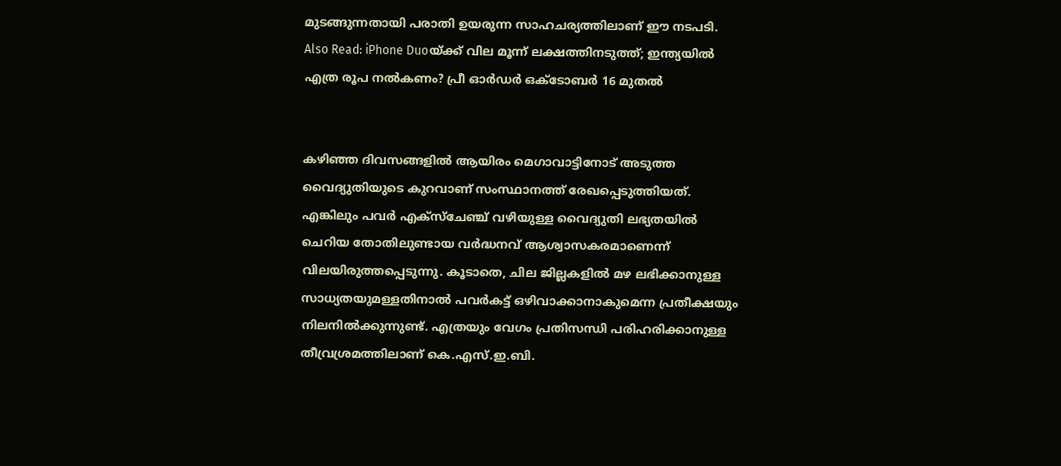മുടങ്ങുന്നതായി പരാതി ഉയരുന്ന സാഹചര്യത്തിലാണ് ഈ നടപടി. Also Read: iPhone Duoയ്ക്ക് വില മൂന്ന് ലക്ഷത്തിനടുത്ത്; ഇന്ത്യയില്‍ എത്ര രൂപ നല്‍കണം? പ്രീ ഓര്‍ഡര്‍ ഒക്ടോബര്‍ 16 മുതല്‍


കഴിഞ്ഞ ദിവസങ്ങളില്‍ ആയിരം മെഗാവാട്ടിനോട് അടുത്ത വൈദ്യുതിയുടെ കുറവാണ് സംസ്ഥാനത്ത് രേഖപ്പെടുത്തിയത്. എങ്കിലും പവര്‍ എക്സ്ചേഞ്ച് വഴിയുള്ള വൈദ്യുതി ലഭ്യതയില്‍ ചെറിയ തോതിലുണ്ടായ വര്‍ദ്ധനവ് ആശ്വാസകരമാണെന്ന് വിലയിരുത്തപ്പെടുന്നു. കൂടാതെ, ചില ജില്ലകളില്‍ മഴ ലഭിക്കാനുള്ള സാധ്യതയുമള്ളതിനാല്‍ പവര്‍കട്ട് ഒഴിവാക്കാനാകുമെന്ന പ്രതീക്ഷയും നിലനില്‍ക്കുന്നുണ്ട്. എത്രയും വേഗം പ്രതിസന്ധി പരിഹരിക്കാനുള്ള തീവ്രശ്രമത്തിലാണ് കെ.എസ്.ഇ.ബി.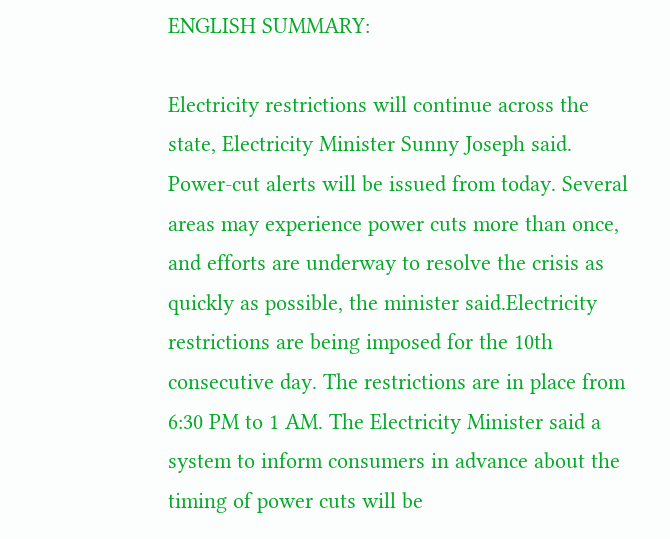ENGLISH SUMMARY:

Electricity restrictions will continue across the state, Electricity Minister Sunny Joseph said. Power-cut alerts will be issued from today. Several areas may experience power cuts more than once, and efforts are underway to resolve the crisis as quickly as possible, the minister said.Electricity restrictions are being imposed for the 10th consecutive day. The restrictions are in place from 6:30 PM to 1 AM. The Electricity Minister said a system to inform consumers in advance about the timing of power cuts will be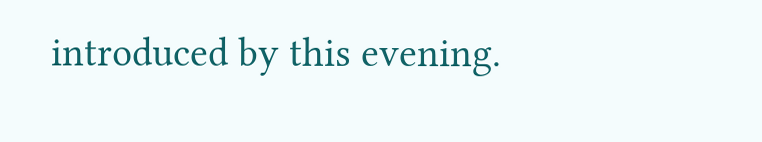introduced by this evening.